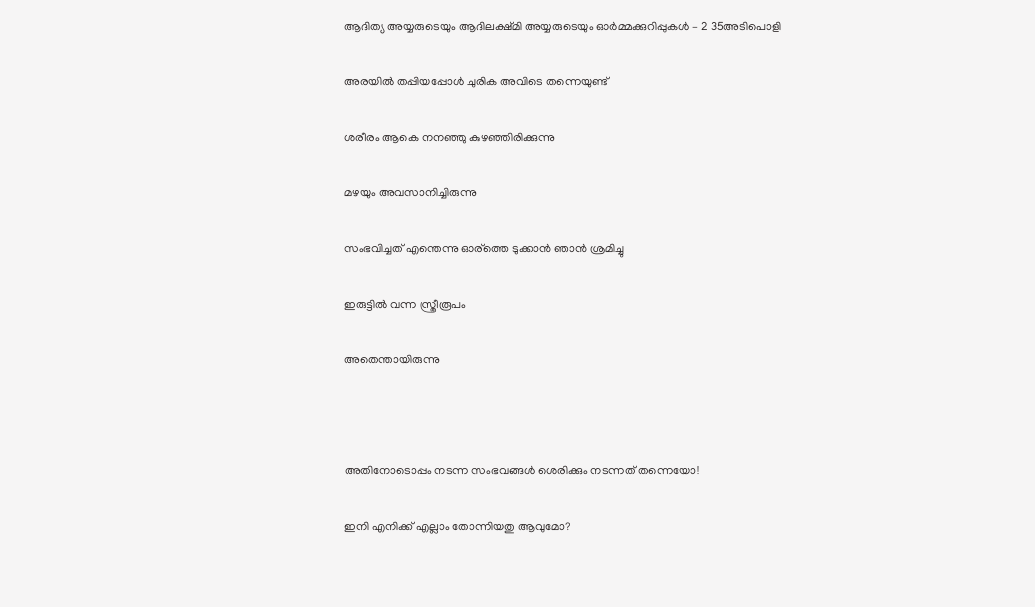ആദിത്യ അയ്യരുടെയും ആദിലക്ഷ്മി അയ്യരുടെയും ഓർമ്മക്കുറിപ്പുകൾ – 2 35അടിപൊളി

അരയില്‍ തപ്പിയപ്പോള്‍ ചുരിക അവിടെ തന്നെയുണ്ട്

ശരീരം ആകെ നനഞ്ഞു കുഴഞ്ഞിരിക്കുന്നു

മഴയും അവസാനിച്ചിരുന്നു

സംഭവിച്ചത് എന്തെന്നു ഓര്ത്തെ ടുക്കാന്‍ ഞാന്‍ ശ്രമിച്ചു

ഇരുട്ടില്‍ വന്ന സ്ത്രീരൂപം

അതെന്തായിരുന്നു



അതിനോടൊപ്പം നടന്ന സംഭവങ്ങൾ ശെരിക്കും നടന്നത് തന്നെയോ!

ഇനി എനിക്ക് എല്ലാം തോന്നിയതു ആവുമോ?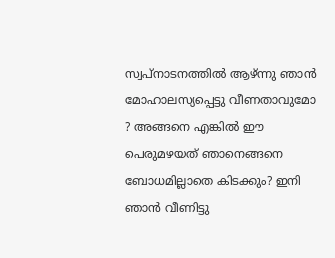സ്വപ്നാടനത്തില്‍ ആഴ്ന്നു ഞാന്‍ മോഹാലസ്യപ്പെട്ടു വീണതാവുമോ ? അങ്ങനെ എങ്കില്‍ ഈ പെരുമഴയത് ഞാനെങ്ങനെ ബോധമില്ലാതെ കിടക്കും? ഇനി ഞാന്‍ വീണിട്ടു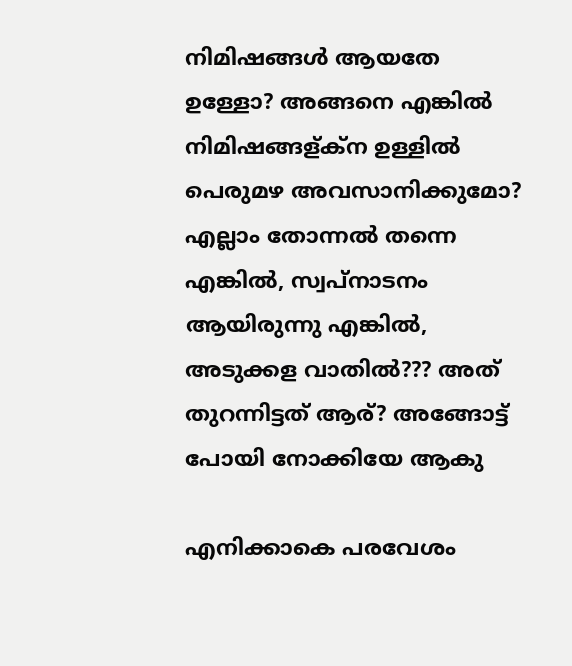നിമിഷങ്ങള്‍ ആയതേ ഉള്ളോ? അങ്ങനെ എങ്കില്‍ നിമിഷങ്ങള്ക്ന ഉള്ളില്‍ പെരുമഴ അവസാനിക്കുമോ? എല്ലാം തോന്നല്‍ തന്നെ എങ്കില്‍, സ്വപ്നാടനം ആയിരുന്നു എങ്കില്‍, അടുക്കള വാതില്‍??? അത് തുറന്നിട്ടത് ആര്? അങ്ങോട്ട്‌ പോയി നോക്കിയേ ആകു

എനിക്കാകെ പരവേശം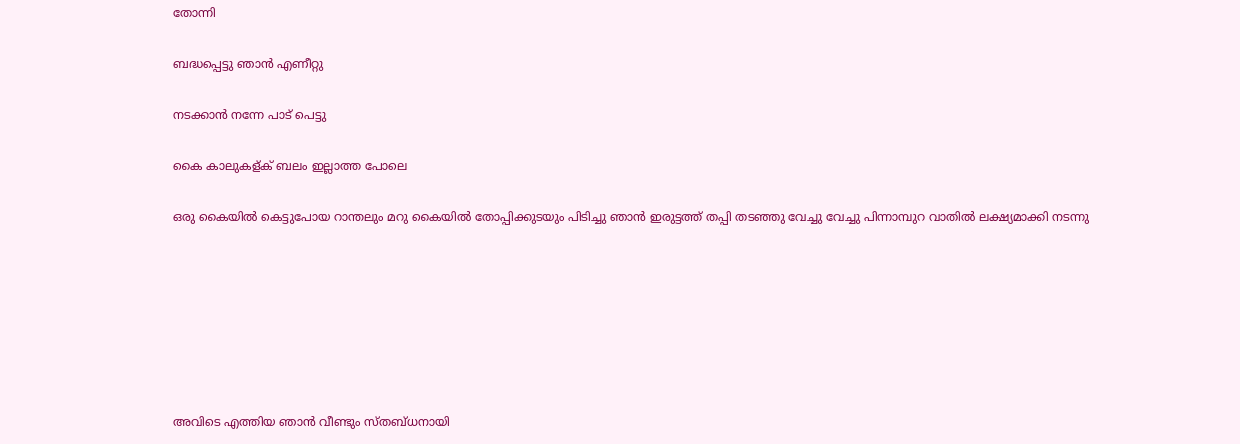തോന്നി

ബദ്ധപ്പെട്ടു ഞാന്‍ എണീറ്റു

നടക്കാന്‍ നന്നേ പാട് പെട്ടു

കൈ കാലുകള്ക് ബലം ഇല്ലാത്ത പോലെ

ഒരു കൈയില്‍ കെട്ടുപോയ റാന്തലും മറു കൈയില്‍ തോപ്പിക്കുടയും പിടിച്ചു ഞാന്‍ ഇരുട്ടത്ത്‌ തപ്പി തടഞ്ഞു വേച്ചു വേച്ചു പിന്നാമ്പുറ വാതില്‍ ലക്ഷ്യമാക്കി നടന്നു







അവിടെ എത്തിയ ഞാന്‍ വീണ്ടും സ്തബ്ധനായി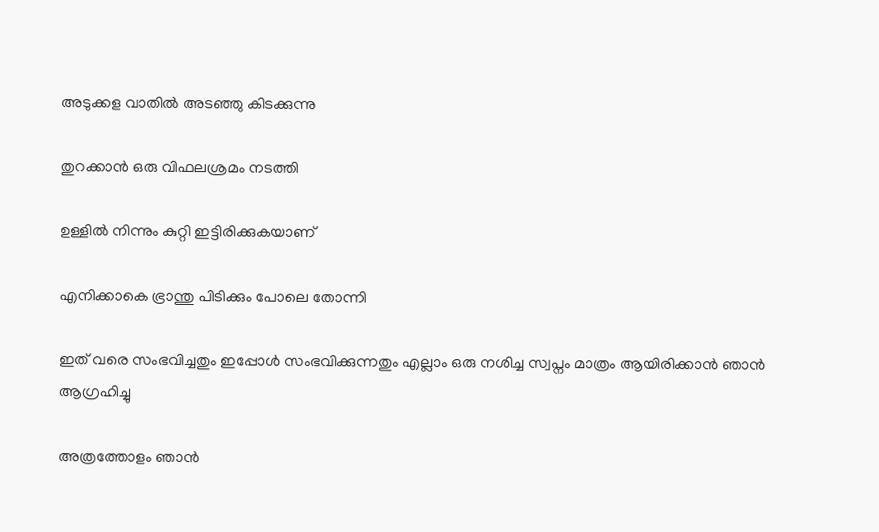അടുക്കള വാതില്‍ അടഞ്ഞു കിടക്കുന്നു

തുറക്കാന്‍ ഒരു വിഫലശ്രമം നടത്തി

ഉള്ളില്‍ നിന്നും കുറ്റി ഇട്ടിരിക്കുകയാണ്

എനിക്കാകെ ഭ്രാന്തു പിടിക്കും പോലെ തോന്നി

ഇത് വരെ സംഭവിച്ചതും ഇപ്പോള്‍ സംഭവിക്കുന്നതും എല്ലാം ഒരു നശിച്ച സ്വപ്നം മാത്രം ആയിരിക്കാന്‍ ഞാന്‍ ആഗ്രഹിച്ചു

അത്രത്തോളം ഞാന്‍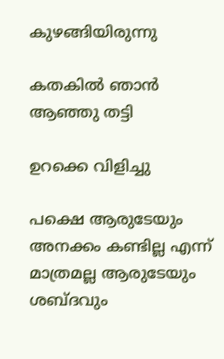കുഴങ്ങിയിരുന്നു

കതകില്‍ ഞാന്‍ ആഞ്ഞു തട്ടി

ഉറക്കെ വിളിച്ചു

പക്ഷെ ആരുടേയും അനക്കം കണ്ടില്ല എന്ന് മാത്രമല്ല ആരുടേയും ശബ്ദവും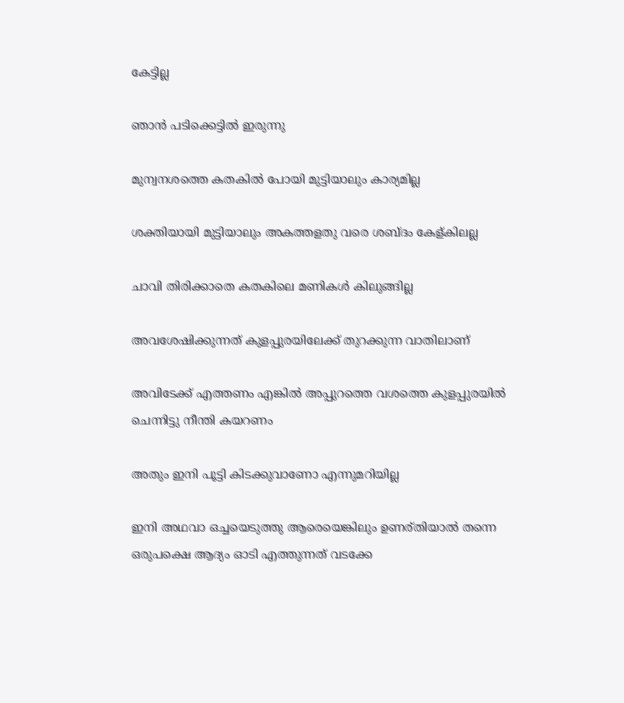കേട്ടില്ല

ഞാന്‍ പടിക്കെട്ടില്‍ ഇരുന്നു

മുന്വനശത്തെ കതകില്‍ പോയി മുട്ടിയാലും കാര്യമില്ല

ശക്തിയായി മുട്ടിയാലും അകത്തളതു വരെ ശബ്ദം കേള്കിലല്ല

ചാവി തിരിക്കാതെ കതകിലെ മണികള്‍ കിലുങ്ങില്ല

അവശേഷിക്കുന്നത് കുളപ്പുരയിലേക്ക് തുറക്കുന്ന വാതിലാണ്

അവിടേക്ക് എത്തണം എങ്കില്‍ അപ്പുറത്തെ വശത്തെ കുളപ്പുരയില്‍ ചെന്നിട്ടു നീന്തി കയറണം

അതും ഇനി പൂട്ടി കിടക്കുവാണോ എന്നുമറിയില്ല

ഇനി അഥവാ ഒച്ചയെടുത്തു ആരെയെങ്കിലും ഉണര്തിയാല്‍ തന്നെ ഒരുപക്ഷെ ആദ്യം ഓടി എത്തുന്നത്‌ വടക്കേ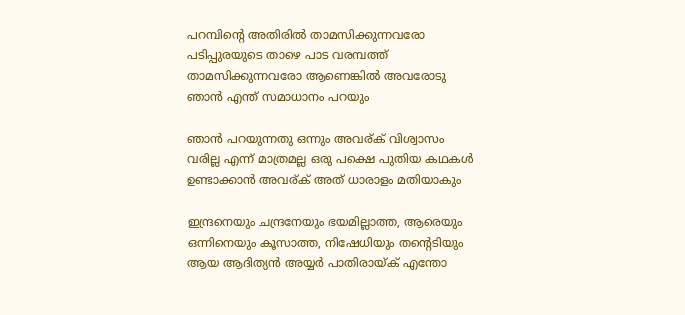പറമ്പിന്റെ അതിരില്‍ താമസിക്കുന്നവരോ പടിപ്പുരയുടെ താഴെ പാട വരമ്പത്ത് താമസിക്കുന്നവരോ ആണെങ്കില്‍ അവരോടു ഞാന്‍ എന്ത് സമാധാനം പറയും

ഞാന്‍ പറയുന്നതു ഒന്നും അവര്ക് വിശ്വാസം വരില്ല എന്ന് മാത്രമല്ല ഒരു പക്ഷെ പുതിയ കഥകള്‍ ഉണ്ടാക്കാന്‍ അവര്ക് അത് ധാരാളം മതിയാകും

ഇന്ദ്രനെയും ചന്ദ്രനേയും ഭയമില്ലാത്ത, ആരെയും ഒന്നിനെയും കൂസാത്ത, നിഷേധിയും തന്റെടിയും ആയ ആദിത്യന്‍ അയ്യര്‍ പാതിരായ്ക് എന്തോ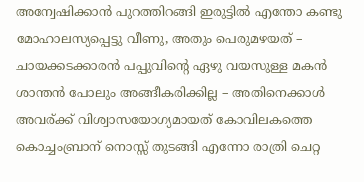അന്വേഷിക്കാന്‍ പുറത്തിറങ്ങി ഇരുട്ടില്‍ എന്തോ കണ്ടു മോഹാലസ്യപ്പെട്ടു വീണു, അതും പെരുമഴയത് – ചായക്കടക്കാരന്‍ പപ്പുവിന്റെ ഏഴു വയസുള്ള മകന്‍ ശാന്തന്‍ പോലും അങ്ങീകരിക്കില്ല – അതിനെക്കാള്‍ അവര്ക്ക് വിശ്വാസയോഗ്യമായത് കോവിലകത്തെ കൊച്ചംബ്രാന് നൊസ്സ് തുടങ്ങി എന്നോ രാത്രി ചെറ്റ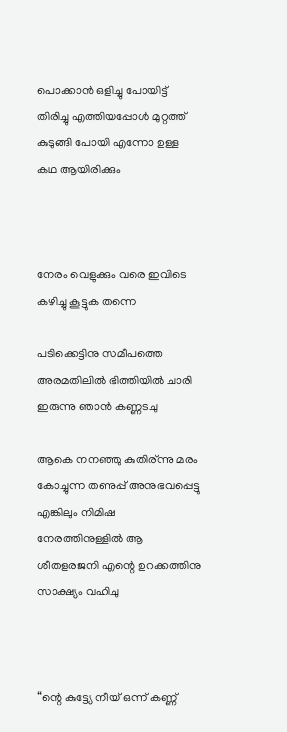പൊക്കാന്‍ ഒളിച്ചു പോയിട്ട് തിരിച്ചു എത്തിയപ്പോള്‍ മുറ്റത്ത്‌ കുടുങ്ങി പോയി എന്നോ ഉള്ള കഥ ആയിരിക്കും



നേരം വെളുക്കും വരെ ഇവിടെ കഴിച്ചു കൂട്ടുക തന്നെ

പടിക്കെട്ടിനു സമീപത്തെ അരമതിലില്‍ ഭിത്തിയില്‍ ചാരി ഇരുന്നു ഞാന്‍ കണ്ണടചു

ആകെ നനഞ്ഞു കുതിര്ന്നു മരം കോച്ചുന്ന തണുപ്പ് അനുഭവപ്പെട്ടു എങ്കിലും നിമിഷ നേരത്തിനുള്ളില്‍ ആ ശീതളരജനി എന്റെ ഉറക്കത്തിനു സാക്ഷ്യം വഹിചു



“ന്റെ കുട്ട്യേ നീയ് ഒന്ന് കണ്ണ്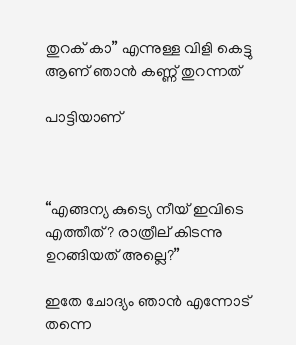തുറക് കാ” എന്നുള്ള വിളി കെട്ടു ആണ് ഞാന്‍ കണ്ണ് തുറന്നത്

പാട്ടിയാണ്



“എങ്ങന്യ കുട്യെ നീയ് ഇവിടെ എത്തീത്? രാത്രീല് കിടന്നു ഉറങ്ങിയത് അല്ലെ?”

ഇതേ ചോദ്യം ഞാന്‍ എന്നോട് തന്നെ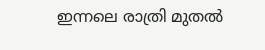ഇന്നലെ രാത്രി മുതല്‍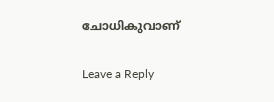ചോധികുവാണ്

Leave a Reply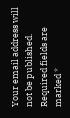Your email address will not be published. Required fields are marked *